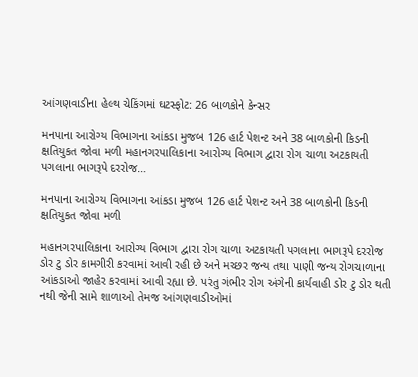આંગણવાડીના હેલ્થ ચેકિંગમાં ઘટસ્ફોટ: 26 બાળકોને કેન્સર

મનપાના આરોગ્ય વિભાગના આંકડા મુજબ 126 હાર્ટ પેશન્ટ અને 38 બાળકોની કિડની ક્ષતિયુકત જોવા મળી મહાનગરપાલિકાના આરોગ્ય વિભાગ દ્વારા રોગ ચાળા અટકાયતી પગલાના ભાગરૂપે દરરોજ…

મનપાના આરોગ્ય વિભાગના આંકડા મુજબ 126 હાર્ટ પેશન્ટ અને 38 બાળકોની કિડની ક્ષતિયુકત જોવા મળી

મહાનગરપાલિકાના આરોગ્ય વિભાગ દ્વારા રોગ ચાળા અટકાયતી પગલાના ભાગરૂપે દરરોજ ડોર ટુ ડોર કામગીરી કરવામાં આવી રહી છે અને મચ્છર જન્ય તથા પાણી જન્ય રોગચાળાના આંકડાઓ જાહેર કરવામાં આવી રહ્યા છે. પરંતુ ગંભીર રોગ અંગેની કાર્યવાહી ડોર ટુ ડોર થતી નથી જેની સામે શાળાઓ તેમજ આંગણવાડીઓમાં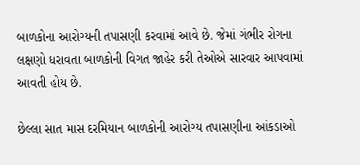બાળકોના આરોગ્યની તપાસણી કરવામાં આવે છે. જેમાં ગંભીર રોગના લક્ષણો ધરાવતા બાળકોની વિગત જાહેર કરી તેઓએ સારવાર આપવામાં આવતી હોય છે.

છેલ્લા સાત માસ દરમિયાન બાળકોની આરોગ્ય તપાસણીના આંકડાઓ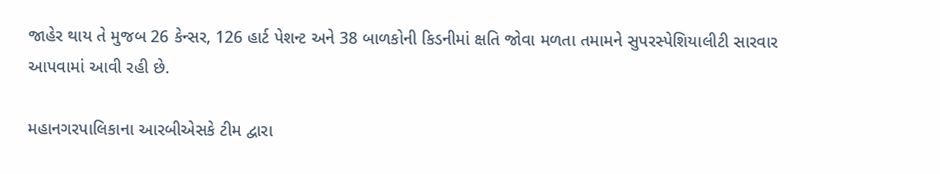જાહેર થાય તે મુજબ 26 કેન્સર, 126 હાર્ટ પેશન્ટ અને 38 બાળકોની કિડનીમાં ક્ષતિ જોવા મળતા તમામને સુપરસ્પેશિયાલીટી સારવાર આપવામાં આવી રહી છે.

મહાનગરપાલિકાના આરબીએસકે ટીમ દ્વારા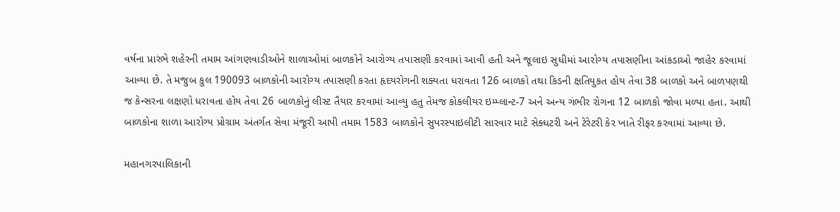વર્ષના પ્રારંભે શહેરની તમામ આંગણવાડીઓને શાળાઓમાં બાળકોને આરોગ્ય તપાસણી કરવામાં આવી હતી અને જૂલાઇ સુધીમાં આરોગ્ય તપાસણીના આંકડાઓ જાહેર કરવામાં આવ્યા છે. તે મજુબ કુલ 190093 બાળકોની આરોગ્ય તપાસણી કરતા હૃદયરોગની શક્યતા ધરાવતા 126 બાળકો તથા કિડની ક્ષતિયુકત હોય તેવા 38 બાળકો અને બાળપણથી જ કેન્સરના લક્ષણો ધરાવતા હોય તેવા 26 બાળકોનું લીસ્ટ તૈયાર કરવામાં આવ્યુ હતુ તેમજ કોકલીયર ઇમ્પ્લાન્ટ-7 અને અન્ય ગંભીર રોગના 12 બાળકો જોવા મળ્યા હતા. આથી બાળકોના શાળા આરોગ્ય પ્રોગ્રામ અંતર્ગત સેવા મંજૂરી આપી તમામ 1583 બાળકોને સુપરસ્પાઇલીટી સારવાર માટે સેક્ધટરી અને ટેરેટરી કેર ખાતે રીફર કરવામાં આવ્યા છે.

મહાનગરપાલિકાની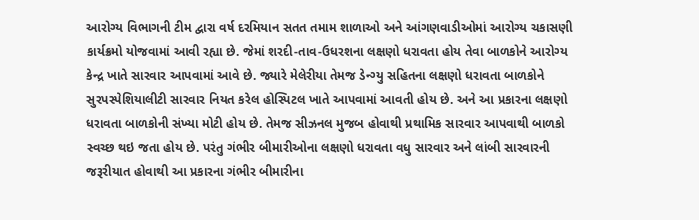આરોગ્ય વિભાગની ટીમ દ્વારા વર્ષ દરમિયાન સતત તમામ શાળાઓ અને આંગણવાડીઓમાં આરોગ્ય ચકાસણી કાર્યક્રમો યોજવામાં આવી રહ્યા છે. જેમાં શરદી-તાવ-ઉધરશના લક્ષણો ધરાવતા હોય તેવા બાળકોને આરોગ્ય કેન્દ્ર ખાતે સારવાર આપવામાં આવે છે. જ્યારે મેલેરીયા તેમજ ડેન્ગ્યુ સહિતના લક્ષણો ધરાવતા બાળકોને સુરપસ્પેશિયાલીટી સારવાર નિયત કરેલ હોસ્પિટલ ખાતે આપવામાં આવતી હોય છે. અને આ પ્રકારના લક્ષણો ધરાવતા બાળકોની સંખ્યા મોટી હોય છે. તેમજ સીઝનલ મુજબ હોવાથી પ્રથામિક સારવાર આપવાથી બાળકો સ્વચ્છ થઇ જતા હોય છે. પરંતુ ગંભીર બીમારીઓના લક્ષણો ધરાવતા વધુ સારવાર અને લાંબી સારવારની જરૂરીયાત હોવાથી આ પ્રકારના ગંભીર બીમારીના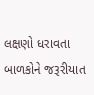લક્ષણો ધરાવતા બાળકોને જરૂરીયાત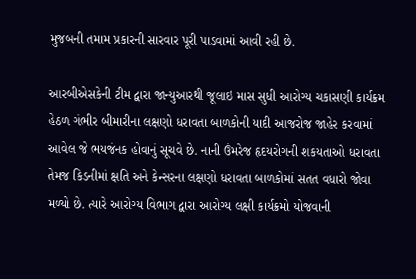મુજબની તમામ પ્રકારની સારવાર પૂરી પાડવામાં આવી રહી છે.

આરબીએસકેની ટીમ દ્વારા જાન્યુઆરથી જૂલાઇ માસ સુધી આરોગ્ય ચકાસણી કાર્યક્રમ હેઠળ ગંભીર બીમારીના લક્ષણો ધરાવતા બાળકોની યાદી આજરોજ જાહેર કરવામાં આવેલ જે ભયજંનક હોવાનું સૂચવે છે. નાની ઉંમરેજ હૃદયરોગની શકયતાઓ ધરાવતા તેમજ કિડનીમાં ક્ષતિ અને કેન્સરના લક્ષણો ધરાવતા બાળકોમાં સતત વધારો જોવા મળ્યો છે. ત્યારે આરોગ્ય વિભાગ દ્વારા આરોગ્ય લક્ષી કાર્યક્રમો યોજવાની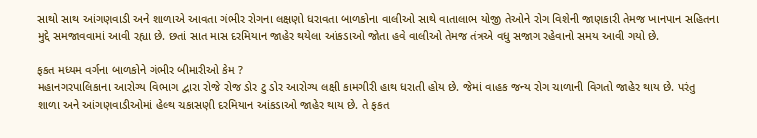સાથો સાથ આંગણવાડી અને શાળાએ આવતા ગંભીર રોગના લક્ષણો ધરાવતા બાળકોના વાલીઓ સાથે વાતાલાભ યોજી તેઓને રોગ વિશેની જાણકારી તેમજ ખાનપાન સહિતના મુદ્દે સમજાવવામાં આવી રહ્યા છે. છતાં સાત માસ દરમિયાન જાહેર થયેલા આંકડાઓ જોતા હવે વાલીઓ તેમજ તંત્રએ વધુ સજાગ રહેવાનો સમય આવી ગયો છે.

ફકત મધ્યમ વર્ગના બાળકોને ગંભીર બીમારીઓ કેમ ?
મહાનગરપાલિકાના આરોગ્ય વિભાગ દ્વારા રોજે રોજ ડોર ટુ ડોર આરોગ્ય લક્ષી કામગીરી હાથ ધરાતી હોય છે. જેમાં વાહક જન્ય રોગ ચાળાની વિગતો જાહેર થાય છે. પરંતુ શાળા અને આંગણવાડીઓમાં હેલ્થ ચકાસણી દરમિયાન આંકડાઓ જાહેર થાય છે. તે ફકત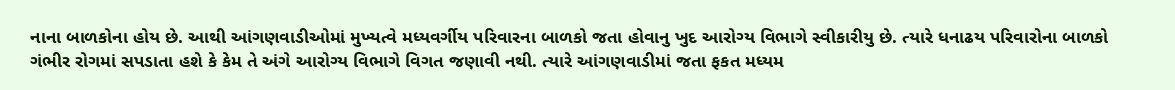નાના બાળકોના હોય છે. આથી આંગણવાડીઓમાં મુખ્યત્વે મધ્યવર્ગીય પરિવારના બાળકો જતા હોવાનુ ખુદ આરોગ્ય વિભાગે સ્વીકારીયુ છે. ત્યારે ધનાઢય પરિવારોના બાળકો ગંભીર રોગમાં સપડાતા હશે કે કેમ તે અંગે આરોગ્ય વિભાગે વિગત જણાવી નથી. ત્યારે આંગણવાડીમાં જતા ફકત મધ્યમ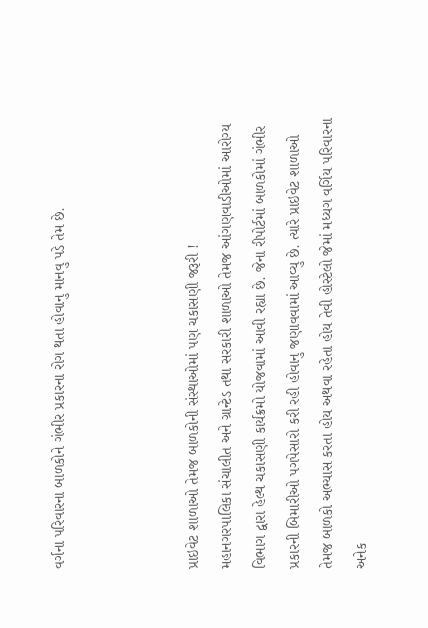વર્ગના પરિવારના બાળકોને ગંભીર પ્રકારના રોગ થતા હોવાનુ માનવુ પડે તેમ છે.



પ્રાઇવેટ શાળાઓ તેમજ બાળકોની સંસ્થાઓમાં પણ ચકાસણી જરૂરી !
મહાનગરપાલિકા સંચાલીત અને ગ્રાન્ટેડ તથા સરકારી શાળાઓ તેમજ આંગણવાડીઓમાં આરોગ્ય વિભાગ દ્વારા હેલ્થ ચકાસણી કાર્યક્રમો યોજવામાં આવી રહ્યા છે. જેના રીપોર્ટમાં બાળકોમાં ગંભીર પ્રકારની બિમારીઓ પગપેસારો કરી રહી હોવાનુ જણાવવામાં આવ્યુ છે. ત્યારે પ્રાઇવેટ શાળાઓ તેમજ બાળકો અભ્યાસ કરતા હોય અથવા રહેતા હોય તેવી હોસ્ટેલો જેમાં મધ્યગ વર્ગિય પરિવારના અનેક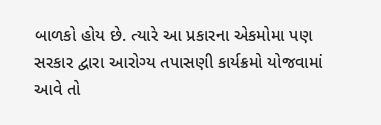બાળકો હોય છે. ત્યારે આ પ્રકારના એકમોમા પણ સરકાર દ્વારા આરોગ્ય તપાસણી કાર્યક્રમો યોજવામાં આવે તો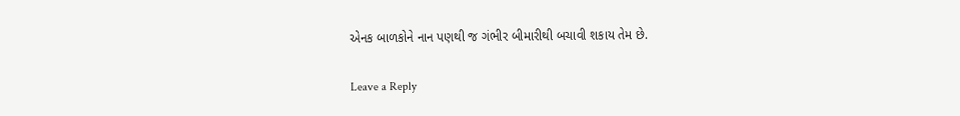એનક બાળકોને નાન પણથી જ ગંભીર બીમારીથી બચાવી શકાય તેમ છે.

Leave a Reply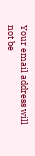Your email address will not be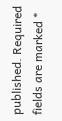published. Required fields are marked *